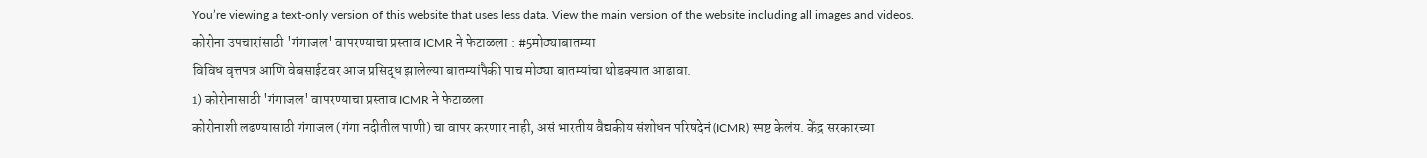You’re viewing a text-only version of this website that uses less data. View the main version of the website including all images and videos.
कोरोना उपचारांसाठी 'गंगाजल' वापरण्याचा प्रस्ताव ICMR ने फेटाळला : #5मोठ्याबातम्या
विविध वृत्तपत्र आणि वेबसाईटवर आज प्रसिद्ध झालेल्या बातम्यांपैकी पाच मोठ्या बातम्यांचा थोडक्यात आढावा.
1) कोरोनासाठी 'गंगाजल' वापरण्याचा प्रस्ताव ICMR ने फेटाळला
कोरोनाशी लढण्यासाठी गंगाजल (गंगा नदीतील पाणी) चा वापर करणार नाही, असं भारतीय वैद्यकीय संशोधन परिषदेनं (ICMR) स्पष्ट केलंय. केंद्र सरकारच्या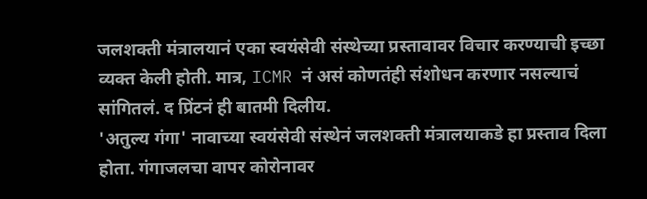जलशक्ती मंत्रालयानं एका स्वयंसेवी संस्थेच्या प्रस्तावावर विचार करण्याची इच्छा व्यक्त केली होती. मात्र, ICMR नं असं कोणतंही संशोधन करणार नसल्याचं सांगितलं. द प्रिंटनं ही बातमी दिलीय.
'अतुल्य गंगा' नावाच्या स्वयंसेवी संस्थेनं जलशक्ती मंत्रालयाकडे हा प्रस्ताव दिला होता. गंगाजलचा वापर कोरोनावर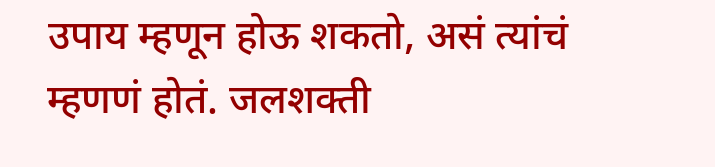उपाय म्हणून होऊ शकतो, असं त्यांचं म्हणणं होतं. जलशक्ती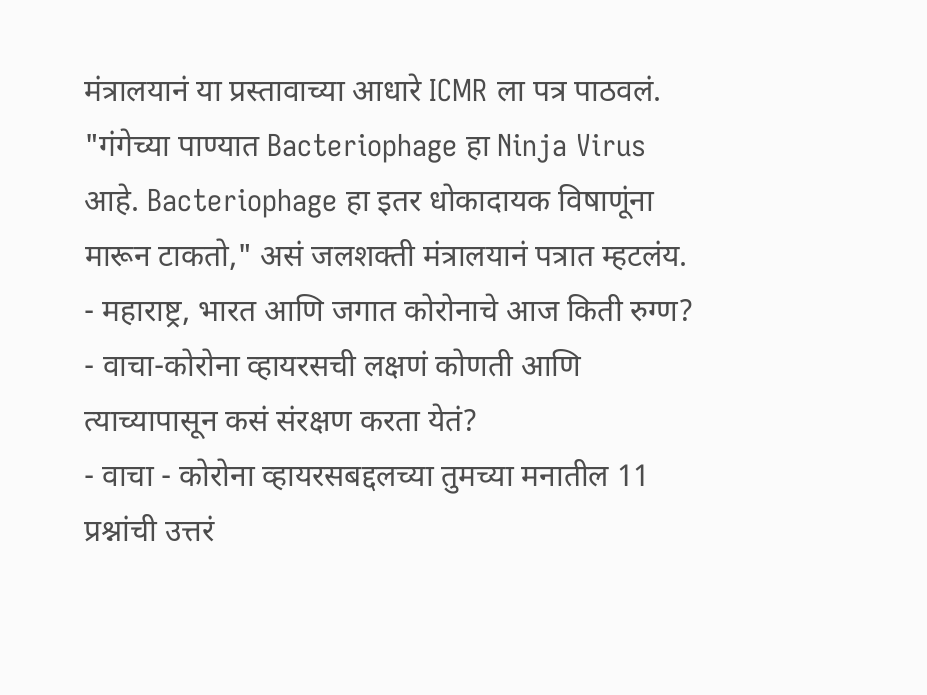मंत्रालयानं या प्रस्तावाच्या आधारे ICMR ला पत्र पाठवलं.
"गंगेच्या पाण्यात Bacteriophage हा Ninja Virus आहे. Bacteriophage हा इतर धोकादायक विषाणूंना मारून टाकतो," असं जलशक्ती मंत्रालयानं पत्रात म्हटलंय.
- महाराष्ट्र, भारत आणि जगात कोरोनाचे आज किती रुग्ण?
- वाचा-कोरोना व्हायरसची लक्षणं कोणती आणि त्याच्यापासून कसं संरक्षण करता येतं?
- वाचा - कोरोना व्हायरसबद्दलच्या तुमच्या मनातील 11 प्रश्नांची उत्तरं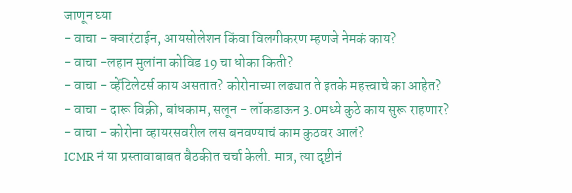जाणून घ्या
- वाचा - क्वारंटाईन, आयसोलेशन किंवा विलगीकरण म्हणजे नेमकं काय?
- वाचा -लहान मुलांना कोविड 19 चा धोका किती?
- वाचा - व्हेंटिलेटर्स काय असतात? कोरोनाच्या लढ्यात ते इतके महत्त्वाचे का आहेत?
- वाचा - दारू विक्री, बांधकाम, सलून - लॉकडाऊन 3.0मध्ये कुठे काय सुरू राहणार?
- वाचा - कोरोना व्हायरसवरील लस बनवण्याचं काम कुठवर आलं?
ICMR नं या प्रस्तावाबाबत बैठकीत चर्चा केली. मात्र, त्या दृष्टीनं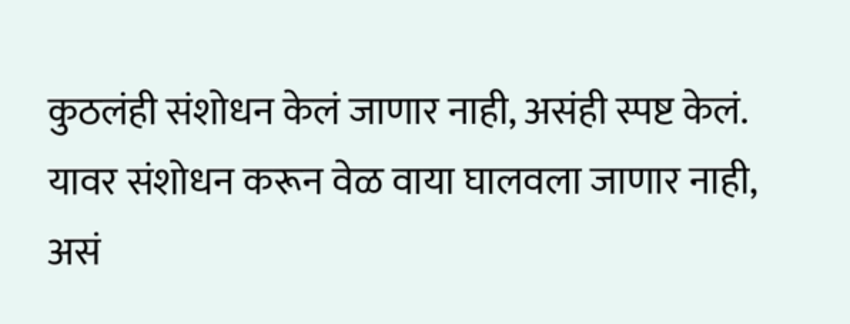कुठलंही संशोधन केलं जाणार नाही, असंही स्पष्ट केलं. यावर संशोधन करून वेळ वाया घालवला जाणार नाही, असं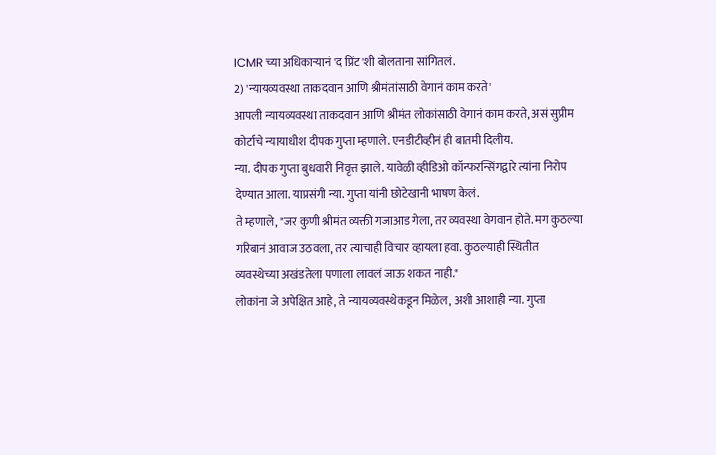ICMR च्या अधिकाऱ्यानं 'द प्रिंट'शी बोलताना सांगितलं.
2) 'न्यायव्यवस्था ताकदवान आणि श्रीमंतांसाठी वेगानं काम करते'
आपली न्यायव्यवस्था ताकदवान आणि श्रीमंत लोकांसाठी वेगानं काम करते, असं सुप्रीम कोर्टाचे न्यायाधीश दीपक गुप्ता म्हणाले. एनडीटीव्हीनं ही बातमी दिलीय.
न्या. दीपक गुप्ता बुधवारी निवृत्त झाले. यावेळी व्हीडिओ कॉन्फरन्सिंगद्वारे त्यांना निरोप देण्यात आला. याप्रसंगी न्या. गुप्ता यांनी छोटेखानी भाषण केलं.
ते म्हणाले, "जर कुणी श्रीमंत व्यक्ती गजाआड गेला, तर व्यवस्था वेगवान होते. मग कुठल्या गरिबानं आवाज उठवला, तर त्याचाही विचार व्हायला हवा. कुठल्याही स्थितीत व्यवस्थेच्या अखंडतेला पणाला लावलं जाऊ शकत नाही."
लोकांना जे अपेक्षित आहे, ते न्यायव्यवस्थेकडून मिळेल, अशी आशाही न्या. गुप्ता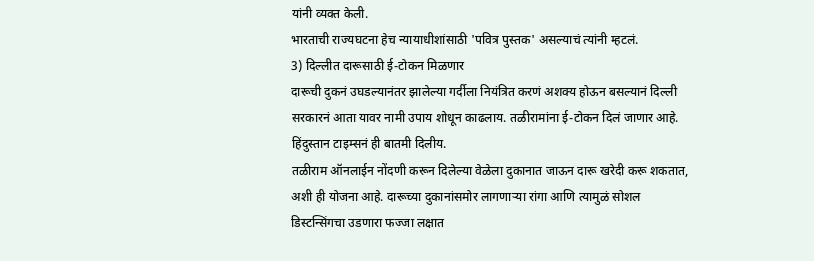यांनी व्यक्त केली.
भारताची राज्यघटना हेच न्यायाधीशांसाठी 'पवित्र पुस्तक' असल्याचं त्यांनी म्हटलं.
3) दिल्लीत दारूसाठी ई-टोकन मिळणार
दारूची दुकनं उघडल्यानंतर झालेल्या गर्दीला नियंत्रित करणं अशक्य होऊन बसल्यानं दिल्ली सरकारनं आता यावर नामी उपाय शोधून काढलाय. तळीरामांना ई-टोकन दिलं जाणार आहे. हिंदुस्तान टाइम्सनं ही बातमी दिलीय.
तळीराम ऑनलाईन नोंदणी करून दिलेल्या वेळेला दुकानात जाऊन दारू खरेदी करू शकतात, अशी ही योजना आहे. दारूच्या दुकानांसमोर लागणाऱ्या रांगा आणि त्यामुळं सोशल डिस्टन्सिंगचा उडणारा फज्जा लक्षात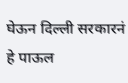घेऊन दिल्ली सरकारनं हे पाऊल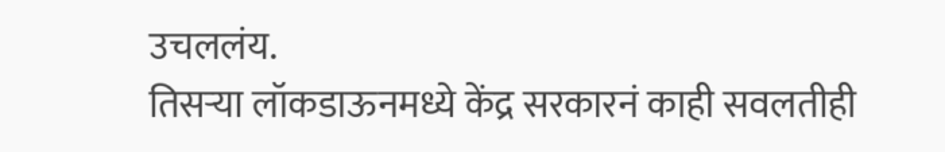उचललंय.
तिसऱ्या लॉकडाऊनमध्ये केंद्र सरकारनं काही सवलतीही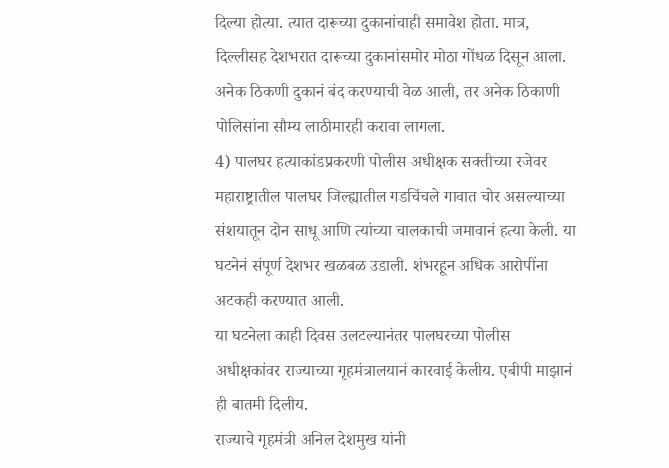दिल्या होत्या. त्यात दारूच्या दुकानांचाही समावेश होता. मात्र, दिल्लीसह देशभरात दारूच्या दुकानांसमोर मोठा गोंधळ दिसून आला. अनेक ठिकणी दुकानं बंद करण्याची वेळ आली, तर अनेक ठिकाणी पोलिसांना सौम्य लाठीमारही करावा लागला.
4) पालघर हत्याकांडप्रकरणी पोलीस अधीक्षक सक्तीच्या रजेवर
महाराष्ट्रातील पालघर जिल्ह्यातील गडचिंचले गावात चोर असल्याच्या संशयातून दोन साधू आणि त्यांच्या चालकाची जमावानं हत्या केली. या घटनेनं संपूर्ण देशभर खळबळ उडाली. शंभरहून अधिक आरोपींना अटकही करण्यात आली.
या घटनेला काही दिवस उलटल्यानंतर पालघरच्या पोलीस अधीक्षकांवर राज्याच्या गृहमंत्रालयानं कारवाई केलीय. एबीपी माझानं ही बातमी दिलीय.
राज्याचे गृहमंत्री अनिल देशमुख यांनी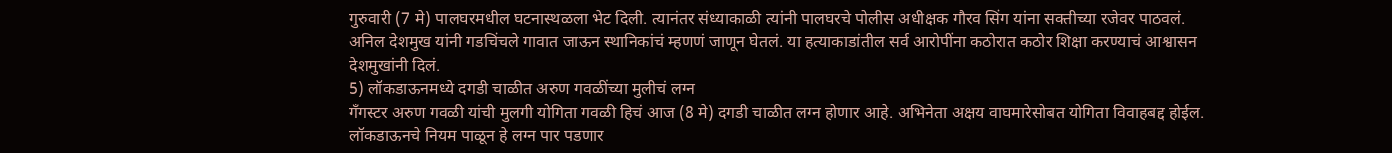गुरुवारी (7 मे) पालघरमधील घटनास्थळला भेट दिली. त्यानंतर संध्याकाळी त्यांनी पालघरचे पोलीस अधीक्षक गौरव सिंग यांना सक्तीच्या रजेवर पाठवलं.
अनिल देशमुख यांनी गडचिंचले गावात जाऊन स्थानिकांचं म्हणणं जाणून घेतलं. या हत्याकाडांतील सर्व आरोपींना कठोरात कठोर शिक्षा करण्याचं आश्वासन देशमुखांनी दिलं.
5) लॉकडाऊनमध्ये दगडी चाळीत अरुण गवळींच्या मुलीचं लग्न
गँगस्टर अरुण गवळी यांची मुलगी योगिता गवळी हिचं आज (8 मे) दगडी चाळीत लग्न होणार आहे. अभिनेता अक्षय वाघमारेसोबत योगिता विवाहबद्द होईल. लॉकडाऊनचे नियम पाळून हे लग्न पार पडणार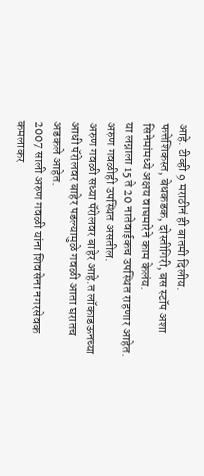आहे. टीव्ही 9 मराठीनं ही बातमी दिलीय.
फत्तेशिकस्त, बेधकडक, दोस्तीगिरी, बस स्टॉप अशा सिनेमांमध्ये अक्षय वाघमारेने काम केलंय.
या लग्नाला 15 ते 20 नातेवाईकच उपस्थित राहणार आहेत. अरुण गवळीही उपस्थित असतील.
अरुण गवळी सध्या पॅरोलवर बाहेर आहे.त लॉकाडऊनच्या आधी पॅरोलवर बाहेर पडल्यामुळे गवळी आता घरातच अडकले आहेत.
2007 साली अरुण गवळी यांना शिवसेना नगरसेवक कमलाकर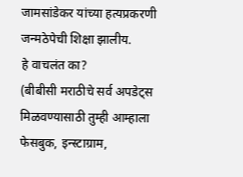जामसांडेकर यांच्या हत्यप्रकरणी जन्मठेपेची शिक्षा झालीय.
हे वाचलंत का?
(बीबीसी मराठीचे सर्व अपडेट्स मिळवण्यासाठी तुम्ही आम्हाला फेसबुक, इन्स्टाग्राम,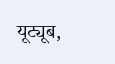यूट्यूब,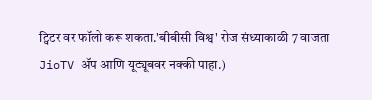ट्विटर वर फॉलो करू शकता.'बीबीसी विश्व' रोज संध्याकाळी 7 वाजता JioTV ॲप आणि यूट्यूबवर नक्की पाहा.)